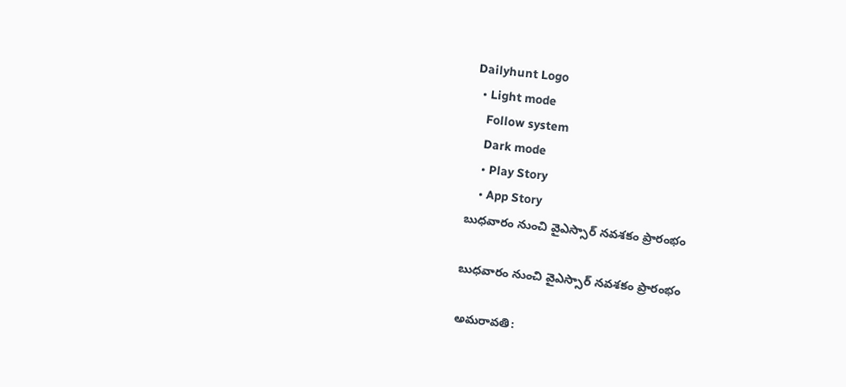Dailyhunt Logo
  • Light mode
    Follow system
    Dark mode
    • Play Story
    • App Story
బుధవారం నుంచి వైఎస్సార్ నవశకం ప్రారంభం

బుధవారం నుంచి వైఎస్సార్ నవశకం ప్రారంభం

అమరావతి: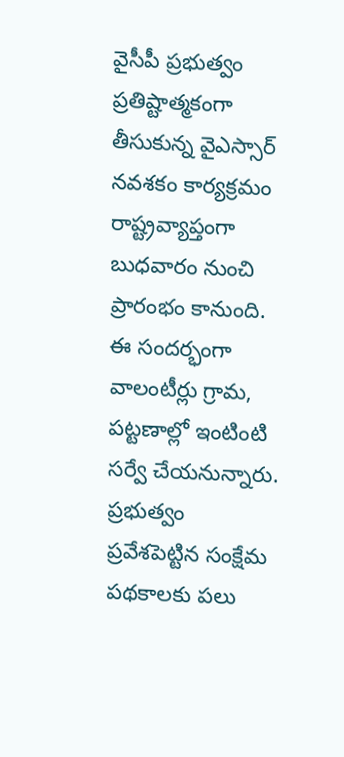వైసీపీ ప్రభుత్వం ప్రతిష్టాత్మకంగా తీసుకున్న వైఎస్సార్ నవశకం కార్యక్రమం రాష్ట్రవ్యాప్తంగా బుధవారం నుంచి ప్రారంభం కానుంది. ఈ సందర్భంగా వాలంటీర్లు గ్రామ, పట్టణాల్లో ఇంటింటి సర్వే చేయనున్నారు. ప్రభుత్వం ప్రవేశపెట్టిన సంక్షేమ పథకాలకు పలు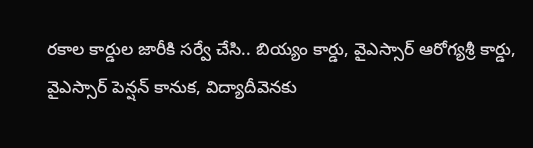రకాల కార్డుల జారీకి సర్వే చేసి.. బియ్యం కార్డు, వైఎస్సార్ ఆరోగ్యశ్రీ కార్డు, వైఎస్సార్ పెన్షన్ కానుక, విద్యాదీవెనకు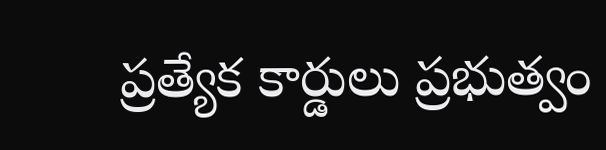ప్రత్యేక కార్డులు ప్రభుత్వం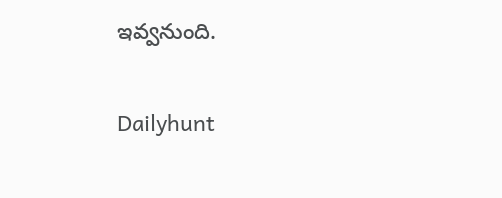ఇవ్వనుంది.

Dailyhunt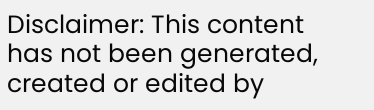Disclaimer: This content has not been generated, created or edited by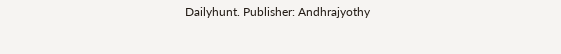Dailyhunt. Publisher: Andhrajyothy